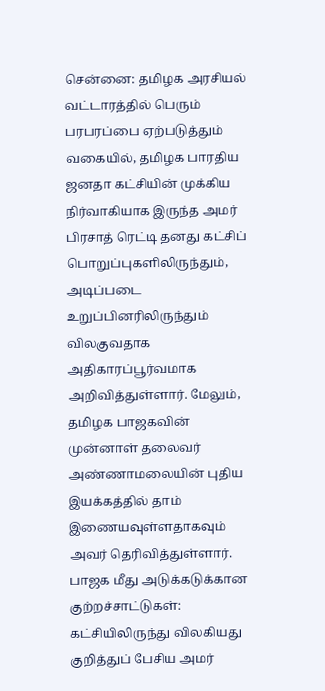சென்னை: தமிழக அரசியல் வட்டாரத்தில் பெரும் பரபரப்பை ஏற்படுத்தும் வகையில், தமிழக பாரதிய ஜனதா கட்சியின் முக்கிய நிர்வாகியாக இருந்த அமர் பிரசாத் ரெட்டி தனது கட்சிப் பொறுப்புகளிலிருந்தும், அடிப்படை உறுப்பினரிலிருந்தும் விலகுவதாக அதிகாரப்பூர்வமாக அறிவித்துள்ளார். மேலும், தமிழக பாஜகவின் முன்னாள் தலைவர் அண்ணாமலையின் புதிய இயக்கத்தில் தாம் இணையவுள்ளதாகவும் அவர் தெரிவித்துள்ளார்.
பாஜக மீது அடுக்கடுக்கான குற்றச்சாட்டுகள்:
கட்சியிலிருந்து விலகியது குறித்துப் பேசிய அமர்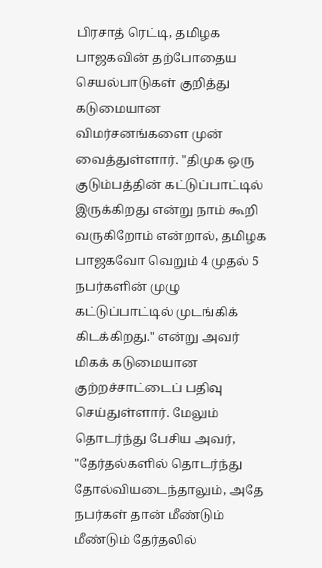பிரசாத் ரெட்டி, தமிழக பாஜகவின் தற்போதைய செயல்பாடுகள் குறித்து கடுமையான விமர்சனங்களை முன் வைத்துள்ளார். "திமுக ஒரு குடும்பத்தின் கட்டுப்பாட்டில் இருக்கிறது என்று நாம் கூறி வருகிறோம் என்றால், தமிழக பாஜகவோ வெறும் 4 முதல் 5 நபர்களின் முழு கட்டுப்பாட்டில் முடங்கிக் கிடக்கிறது." என்று அவர் மிகக் கடுமையான குற்றச்சாட்டைப் பதிவு செய்துள்ளார். மேலும் தொடர்ந்து பேசிய அவர், "தேர்தல்களில் தொடர்ந்து தோல்வியடைந்தாலும், அதே நபர்கள் தான் மீண்டும் மீண்டும் தேர்தலில்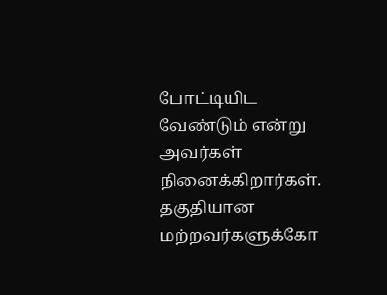போட்டியிட வேண்டும் என்று அவர்கள் நினைக்கிறார்கள். தகுதியான மற்றவர்களுக்கோ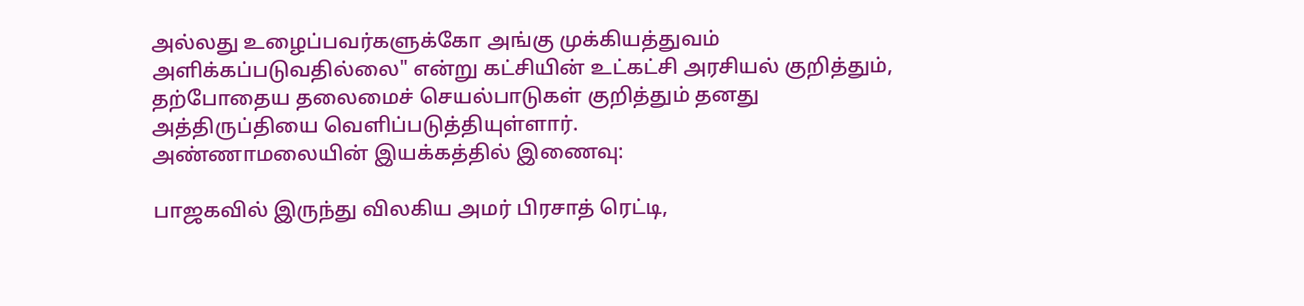அல்லது உழைப்பவர்களுக்கோ அங்கு முக்கியத்துவம் அளிக்கப்படுவதில்லை" என்று கட்சியின் உட்கட்சி அரசியல் குறித்தும், தற்போதைய தலைமைச் செயல்பாடுகள் குறித்தும் தனது அத்திருப்தியை வெளிப்படுத்தியுள்ளார்.
அண்ணாமலையின் இயக்கத்தில் இணைவு:

பாஜகவில் இருந்து விலகிய அமர் பிரசாத் ரெட்டி,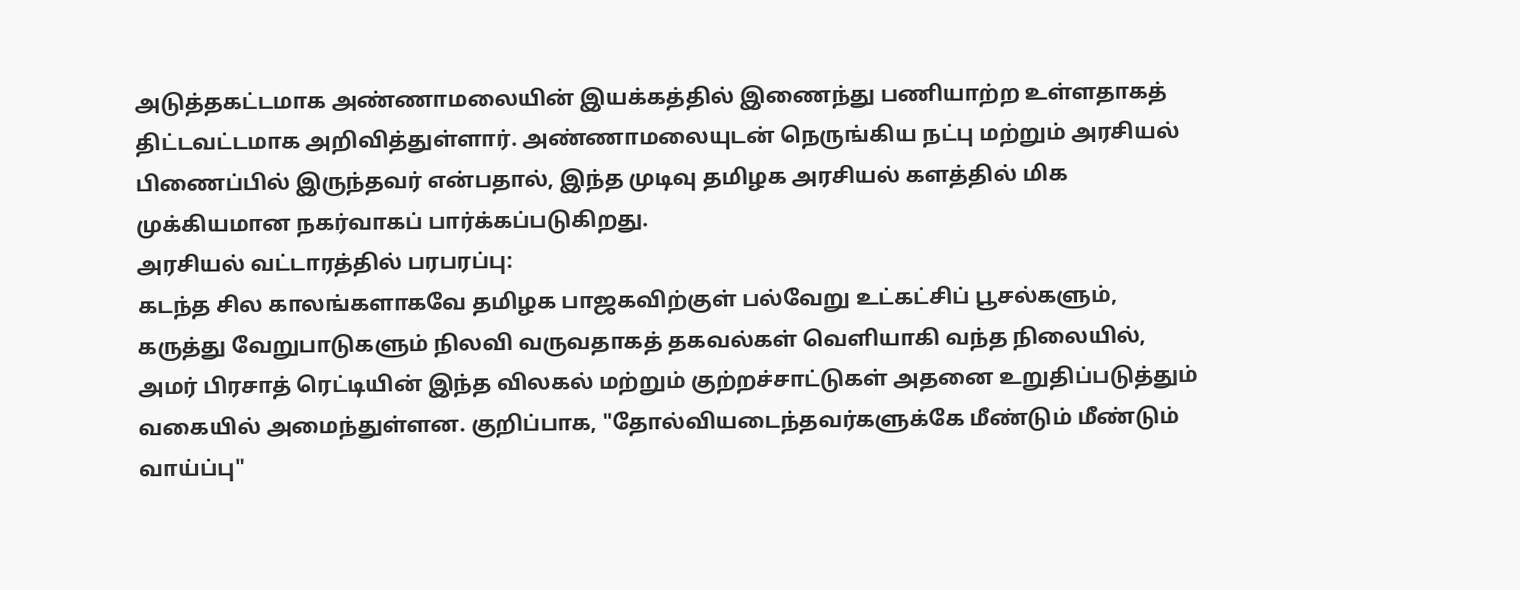அடுத்தகட்டமாக அண்ணாமலையின் இயக்கத்தில் இணைந்து பணியாற்ற உள்ளதாகத் திட்டவட்டமாக அறிவித்துள்ளார். அண்ணாமலையுடன் நெருங்கிய நட்பு மற்றும் அரசியல் பிணைப்பில் இருந்தவர் என்பதால், இந்த முடிவு தமிழக அரசியல் களத்தில் மிக முக்கியமான நகர்வாகப் பார்க்கப்படுகிறது.
அரசியல் வட்டாரத்தில் பரபரப்பு:
கடந்த சில காலங்களாகவே தமிழக பாஜகவிற்குள் பல்வேறு உட்கட்சிப் பூசல்களும், கருத்து வேறுபாடுகளும் நிலவி வருவதாகத் தகவல்கள் வெளியாகி வந்த நிலையில், அமர் பிரசாத் ரெட்டியின் இந்த விலகல் மற்றும் குற்றச்சாட்டுகள் அதனை உறுதிப்படுத்தும் வகையில் அமைந்துள்ளன. குறிப்பாக, "தோல்வியடைந்தவர்களுக்கே மீண்டும் மீண்டும் வாய்ப்பு"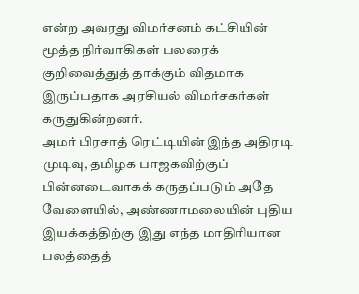என்ற அவரது விமர்சனம் கட்சியின் மூத்த நிர்வாகிகள் பலரைக் குறிவைத்துத் தாக்கும் விதமாக இருப்பதாக அரசியல் விமர்சகர்கள் கருதுகின்றனர்.
அமர் பிரசாத் ரெட்டியின் இந்த அதிரடி முடிவு, தமிழக பாஜகவிற்குப் பின்னடைவாகக் கருதப்படும் அதே வேளையில், அண்ணாமலையின் புதிய இயக்கத்திற்கு இது எந்த மாதிரியான பலத்தைத்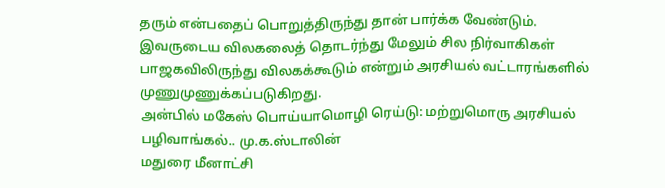தரும் என்பதைப் பொறுத்திருந்து தான் பார்க்க வேண்டும். இவருடைய விலகலைத் தொடர்ந்து மேலும் சில நிர்வாகிகள் பாஜகவிலிருந்து விலகக்கூடும் என்றும் அரசியல் வட்டாரங்களில் முணுமுணுக்கப்படுகிறது.
அன்பில் மகேஸ் பொய்யாமொழி ரெய்டு: மற்றுமொரு அரசியல் பழிவாங்கல்.. மு.க.ஸ்டாலின்
மதுரை மீனாட்சி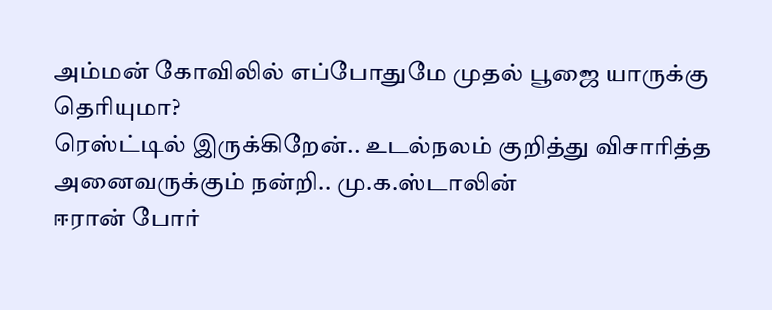அம்மன் கோவிலில் எப்போதுமே முதல் பூஜை யாருக்கு தெரியுமா?
ரெஸ்ட்டில் இருக்கிறேன்.. உடல்நலம் குறித்து விசாரித்த அனைவருக்கும் நன்றி.. மு.க.ஸ்டாலின்
ஈரான் போர்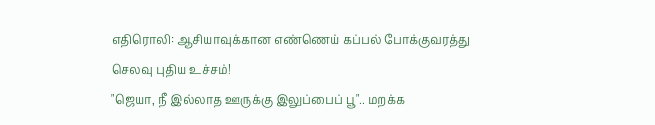எதிரொலி: ஆசியாவுக்கான எண்ணெய் கப்பல் போக்குவரத்து செலவு புதிய உச்சம்!
"ஜெயா, நீ இல்லாத ஊருக்கு இலுப்பைப் பூ".. மறக்க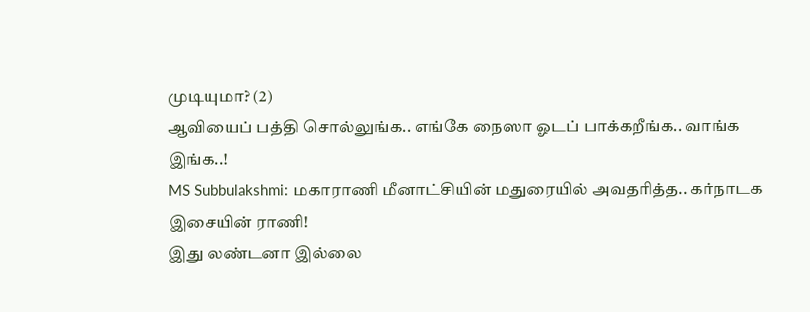முடியுமா? (2)
ஆவியைப் பத்தி சொல்லுங்க.. எங்கே நைஸா ஓடப் பாக்கறீங்க.. வாங்க இங்க..!
MS Subbulakshmi: மகாராணி மீனாட்சியின் மதுரையில் அவதரித்த.. கர்நாடக இசையின் ராணி!
இது லண்டனா இல்லை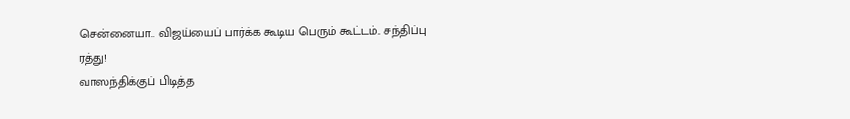சென்னையா.. விஜய்யைப் பார்க்க கூடிய பெரும் கூட்டம்.. சந்திப்பு ரத்து!
வாஸந்திக்குப் பிடித்த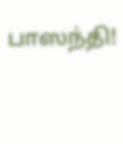பாஸந்தி!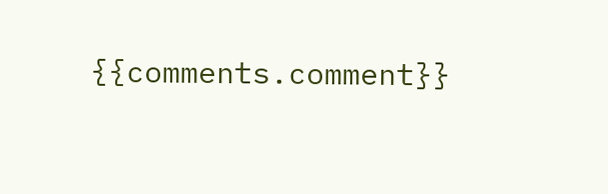{{comments.comment}}